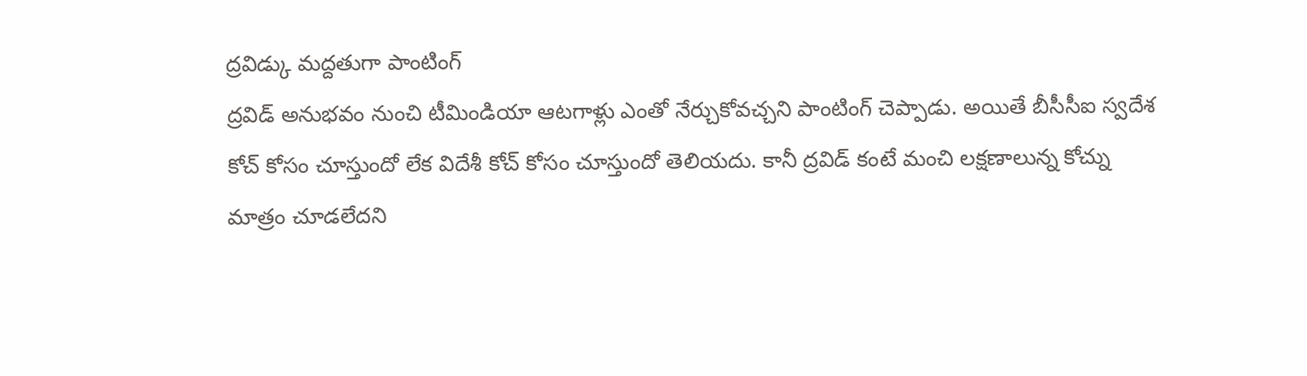ద్రవిడ్కు మద్దతుగా పాంటింగ్
ద్రవిడ్ అనుభవం నుంచి టీమిండియా ఆటగాళ్లు ఎంతో నేర్చుకోవచ్చని పాంటింగ్ చెప్పాడు. అయితే బీసీసీఐ స్వదేశ కోచ్ కోసం చూస్తుందో లేక విదేశీ కోచ్ కోసం చూస్తుందో తెలియదు. కానీ ద్రవిడ్ కంటే మంచి లక్షణాలున్న కోచ్ను మాత్రం చూడలేదని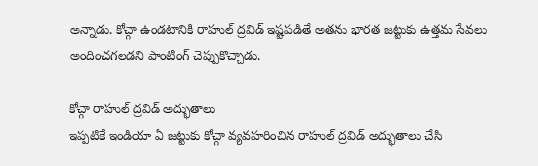అన్నాడు. కోచ్గా ఉండటానికి రాహుల్ ద్రవిడ్ ఇష్టపడితే అతను భారత జట్టుకు ఉత్తమ సేవలు అందించగలడని పాంటింగ్ చెప్పుకొచ్చాడు.

కోచ్గా రాహుల్ ద్రవిడ్ అద్భుతాలు
ఇప్పటికే ఇండియా ఏ జట్టుకు కోచ్గా వ్యవహరించిన రాహుల్ ద్రవిడ్ అద్భుతాలు చేసి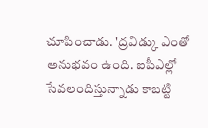చూపించాడు. 'ద్రవిడ్కు ఎంతో అనుభవం ఉంది. ఐపీఎల్లో సేవలందిస్తున్నాడు కాబట్టి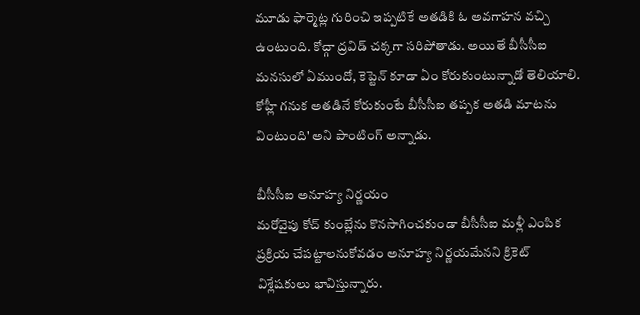మూడు ఫార్మెట్ల గురించి ఇప్పటికే అతడికి ఓ అవగాహన వచ్చి ఉంటుంది. కోచ్గా ద్రవిడ్ చక్కగా సరిపోతాడు. అయితే బీసీసీఐ మనసులో ఏముందో, కెప్టెన్ కూడా ఏం కోరుకుంటున్నాడో తెలియాలి. కోహ్లీ గనుక అతడినే కోరుకుంటే బీసీసీఐ తప్పక అతడి మాటను వింటుంది' అని పాంటింగ్ అన్నాడు.

బీసీసీఐ అనూహ్య నిర్ణయం
మరోవైపు కోచ్ కుంబ్లేను కొనసాగించకుండా బీసీసీఐ మళ్లీ ఎంపిక ప్రక్రియ చేపట్టాలనుకోవడం అనూహ్య నిర్ణయమేనని క్రికెట్ విశ్లేషకులు భావిస్తున్నారు.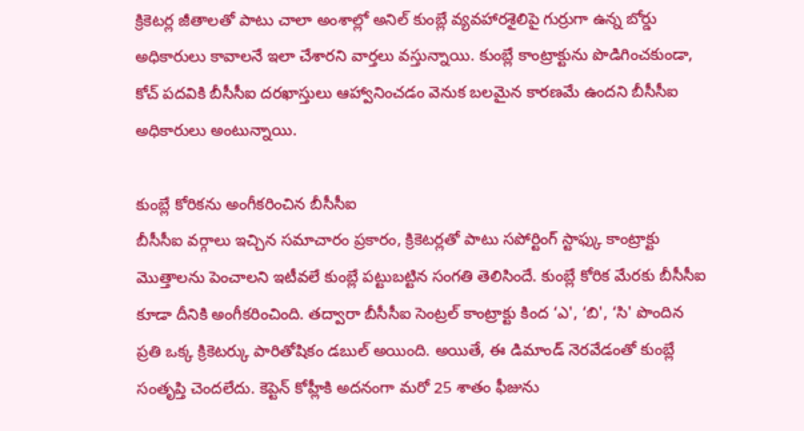క్రికెటర్ల జీతాలతో పాటు చాలా అంశాల్లో అనిల్ కుంబ్లే వ్యవహారశైలిపై గుర్రుగా ఉన్న బోర్డు అధికారులు కావాలనే ఇలా చేశారని వార్తలు వస్తున్నాయి. కుంబ్లే కాంట్రాక్టును పొడిగించకుండా, కోచ్ పదవికి బీసీసీఐ దరఖాస్తులు ఆహ్వానించడం వెనుక బలమైన కారణమే ఉందని బీసీసీఐ అధికారులు అంటున్నాయి.

కుంబ్లే కోరికను అంగీకరించిన బీసీసీఐ
బీసీసీఐ వర్గాలు ఇచ్చిన సమాచారం ప్రకారం, క్రికెటర్లతో పాటు సపోర్టింగ్ స్టాఫ్కు కాంట్రాక్టు మొత్తాలను పెంచాలని ఇటీవలే కుంబ్లే పట్టుబట్టిన సంగతి తెలిసిందే. కుంబ్లే కోరిక మేరకు బీసీసీఐ కూడా దీనికి అంగీకరించింది. తద్వారా బీసీసీఐ సెంట్రల్ కాంట్రాక్టు కింద ‘ఎ', ‘బి', ‘సి' పొందిన ప్రతి ఒక్క క్రికెటర్కు పారితోషికం డబుల్ అయింది. అయితే, ఈ డిమాండ్ నెరవేడంతో కుంబ్లే సంతృప్తి చెందలేదు. కెప్టెన్ కోహ్లీకి అదనంగా మరో 25 శాతం ఫీజును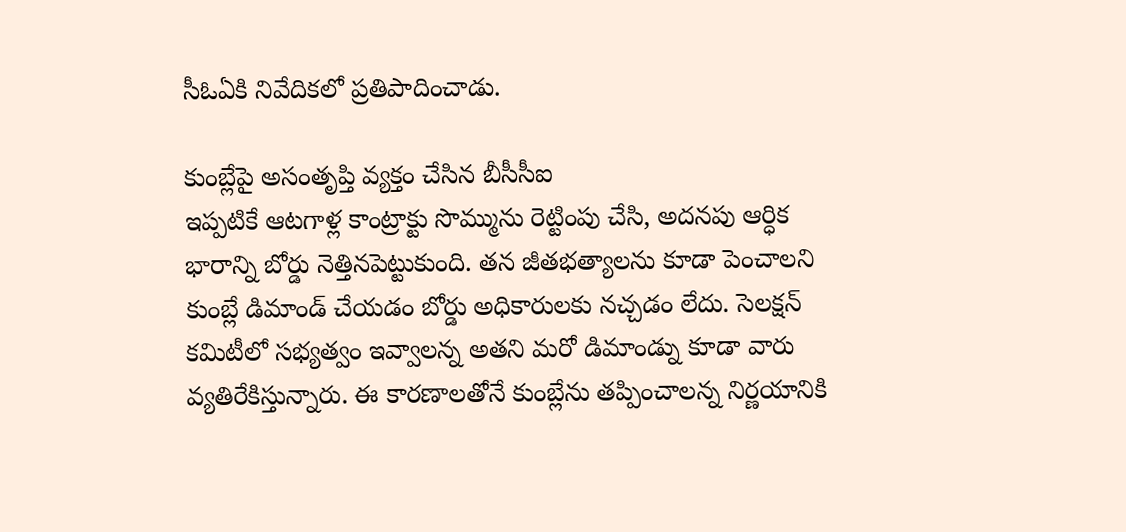సీఓఏకి నివేదికలో ప్రతిపాదించాడు.

కుంబ్లేపై అసంతృప్తి వ్యక్తం చేసిన బీసీసీఐ
ఇప్పటికే ఆటగాళ్ల కాంట్రాక్టు సొమ్మును రెట్టింపు చేసి, అదనపు ఆర్ధిక భారాన్ని బోర్డు నెత్తినపెట్టుకుంది. తన జీతభత్యాలను కూడా పెంచాలని కుంబ్లే డిమాండ్ చేయడం బోర్డు అధికారులకు నచ్చడం లేదు. సెలక్షన్ కమిటీలో సభ్యత్వం ఇవ్వాలన్న అతని మరో డిమాండ్ను కూడా వారు వ్యతిరేకిస్తున్నారు. ఈ కారణాలతోనే కుంబ్లేను తప్పించాలన్న నిర్ణయానికి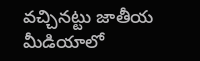వచ్చినట్టు జాతీయ మీడియాలో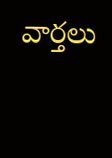వార్తలు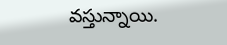వస్తున్నాయి.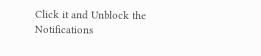Click it and Unblock the Notifications